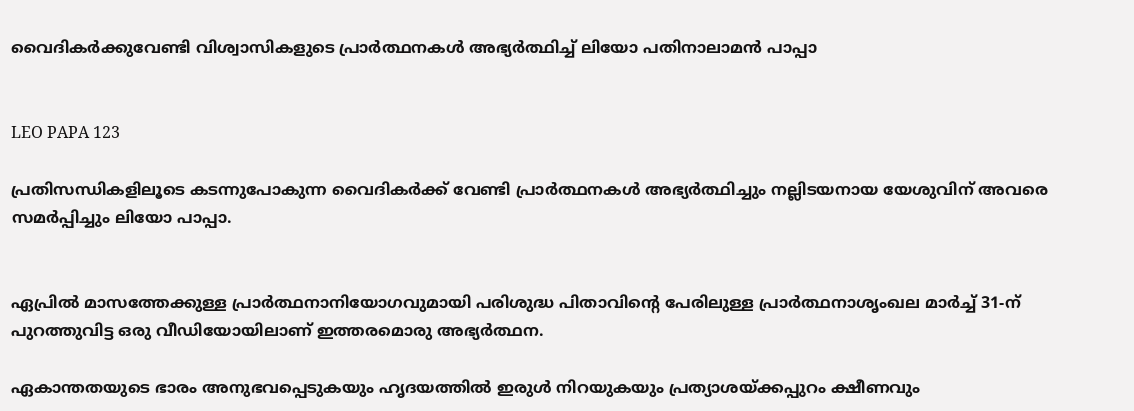വൈദികർക്കുവേണ്ടി വിശ്വാസികളുടെ പ്രാർത്ഥനകൾ അഭ്യർത്ഥിച്ച് ലിയോ പതിനാലാമൻ പാപ്പാ


LEO PAPA 123

പ്രതിസന്ധികളിലൂടെ കടന്നുപോകുന്ന വൈദികര്‍ക്ക് വേണ്ടി പ്രാര്‍ത്ഥനകള്‍ അഭ്യര്‍ത്ഥിച്ചും നല്ലിടയനായ യേശുവിന് അവരെ സമര്‍പ്പിച്ചും ലിയോ പാപ്പാ.


ഏപ്രില്‍ മാസത്തേക്കുള്ള പ്രാര്‍ത്ഥനാനിയോഗവുമായി പരിശുദ്ധ പിതാവിന്റെ പേരിലുള്ള പ്രാര്‍ത്ഥനാശൃംഖല മാര്‍ച്ച് 31-ന് പുറത്തുവിട്ട ഒരു വീഡിയോയിലാണ് ഇത്തരമൊരു അഭ്യര്‍ത്ഥന.

ഏകാന്തതയുടെ ഭാരം അനുഭവപ്പെടുകയും ഹൃദയത്തില്‍ ഇരുള്‍ നിറയുകയും പ്രത്യാശയ്ക്കപ്പുറം ക്ഷീണവും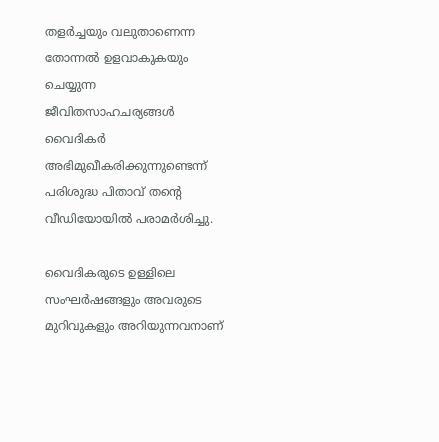തളര്‍ച്ചയും വലുതാണെന്ന തോന്നല്‍ ഉളവാകുകയും ചെയ്യുന്ന ജീവിതസാഹചര്യങ്ങള്‍ വൈദികര്‍ അഭിമുഖീകരിക്കുന്നുണ്ടെന്ന് പരിശുദ്ധ പിതാവ് തന്റെ വീഡിയോയില്‍ പരാമര്‍ശിച്ചു.

വൈദികരുടെ ഉള്ളിലെ സംഘര്‍ഷങ്ങളും അവരുടെ മുറിവുകളും അറിയുന്നവനാണ്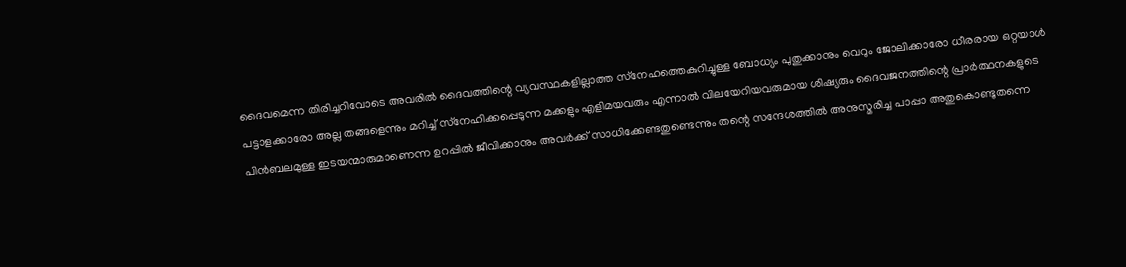ദൈവമെന്ന തിരിച്ചറിവോടെ അവരില്‍ ദൈവത്തിന്റെ വ്യവസ്ഥകളില്ലാത്ത സ്‌നേഹത്തെകുറിച്ചുള്ള ബോധ്യം പുതുക്കാനും വെറും ജോലിക്കാരോ ധീരരായ ഒറ്റയാള്‍ പട്ടാളക്കാരോ അല്ല തങ്ങളെന്നും മറിച്ച് സ്‌നേഹിക്കപ്പെടുന്ന മക്കളും എളിമയവരും എന്നാല്‍ വിലയേറിയവരുമായ ശിഷ്യരും ദൈവജനത്തിന്റെ പ്രാര്‍ത്ഥനകളുടെ പിന്‍ബലമുള്ള ഇടയന്മാരുമാണെന്ന ഉറപ്പില്‍ ജീവിക്കാനും അവര്‍ക്ക് സാധിക്കേണ്ടതുണ്ടെന്നും തന്റെ സന്ദേശത്തില്‍ അനുസ്മരിച്ച പാപ്പാ അതുകൊണ്ടുതന്നെ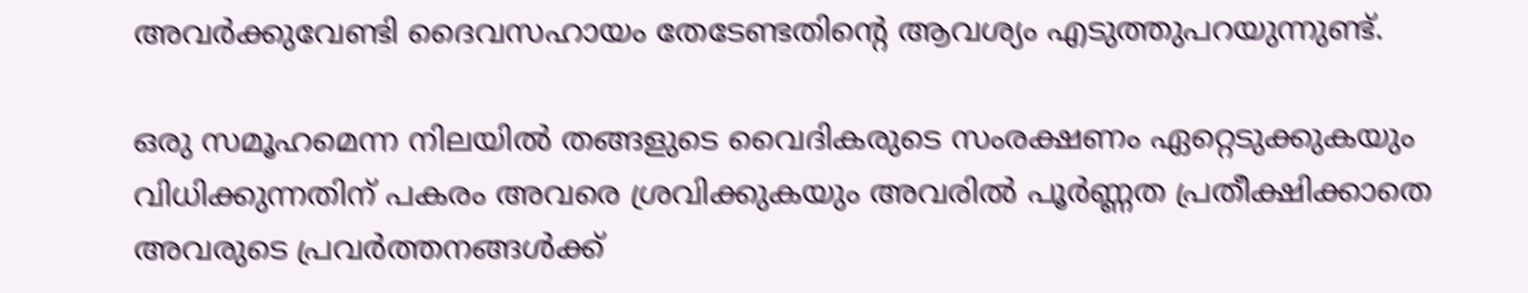അവര്‍ക്കുവേണ്ടി ദൈവസഹായം തേടേണ്ടതിന്റെ ആവശ്യം എടുത്തുപറയുന്നുണ്ട്.

ഒരു സമൂഹമെന്ന നിലയില്‍ തങ്ങളുടെ വൈദികരുടെ സംരക്ഷണം ഏറ്റെടുക്കുകയും വിധിക്കുന്നതിന് പകരം അവരെ ശ്രവിക്കുകയും അവരില്‍ പൂര്‍ണ്ണത പ്രതീക്ഷിക്കാതെ അവരുടെ പ്രവര്‍ത്തനങ്ങള്‍ക്ക്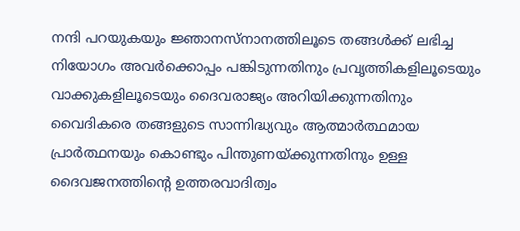നന്ദി പറയുകയും ജ്ഞാനസ്‌നാനത്തിലൂടെ തങ്ങള്‍ക്ക് ലഭിച്ച നിയോഗം അവര്‍ക്കൊപ്പം പങ്കിടുന്നതിനും പ്രവൃത്തികളിലൂടെയും വാക്കുകളിലൂടെയും ദൈവരാജ്യം അറിയിക്കുന്നതിനും വൈദികരെ തങ്ങളുടെ സാന്നിദ്ധ്യവും ആത്മാര്‍ത്ഥമായ പ്രാര്‍ത്ഥനയും കൊണ്ടും പിന്തുണയ്ക്കുന്നതിനും ഉള്ള ദൈവജനത്തിന്റെ ഉത്തരവാദിത്വം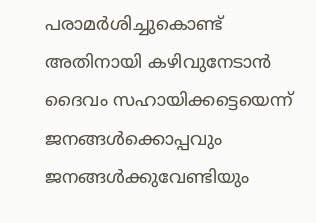പരാമര്‍ശിച്ചുകൊണ്ട് അതിനായി കഴിവുനേടാന്‍ ദൈവം സഹായിക്കട്ടെയെന്ന് ജനങ്ങള്‍ക്കൊപ്പവും ജനങ്ങള്‍ക്കുവേണ്ടിയും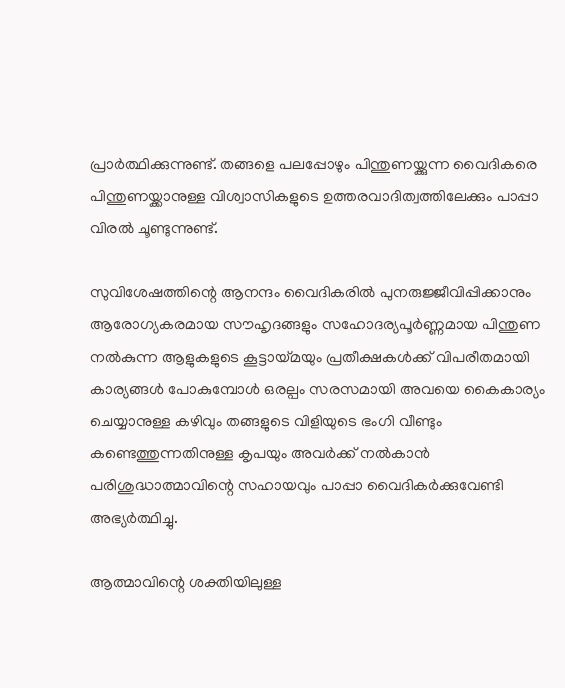പ്രാര്‍ത്ഥിക്കുന്നുണ്ട്. തങ്ങളെ പലപ്പോഴും പിന്തുണയ്ക്കുന്ന വൈദികരെ പിന്തുണയ്ക്കാനുള്ള വിശ്വാസികളുടെ ഉത്തരവാദിത്വത്തിലേക്കും പാപ്പാ വിരല്‍ ചൂണ്ടുന്നുണ്ട്.

സുവിശേഷത്തിന്റെ ആനന്ദം വൈദികരില്‍ പുനരുജ്ജീവിപ്പിക്കാനും ആരോഗ്യകരമായ സൗഹൃദങ്ങളും സഹോദര്യപൂര്‍ണ്ണമായ പിന്തുണ നല്‍കുന്ന ആളുകളുടെ കൂട്ടായ്മയും പ്രതീക്ഷകള്‍ക്ക് വിപരീതമായി കാര്യങ്ങള്‍ പോകുമ്പോള്‍ ഒരല്പം സരസമായി അവയെ കൈകാര്യം ചെയ്യാനുള്ള കഴിവും തങ്ങളുടെ വിളിയുടെ ഭംഗി വീണ്ടും കണ്ടെത്തുന്നതിനുള്ള കൃപയും അവര്‍ക്ക് നല്‍കാന്‍ പരിശുദ്ധാത്മാവിന്റെ സഹായവും പാപ്പാ വൈദികര്‍ക്കുവേണ്ടി അഭ്യര്‍ത്ഥിച്ചു.

ആത്മാവിന്റെ ശക്തിയിലുള്ള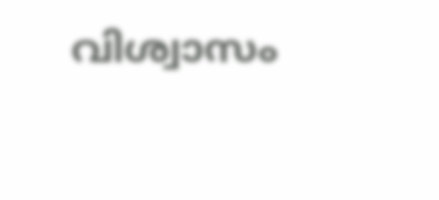വിശ്വാസം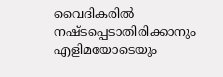വൈദികരില്‍ നഷ്ടപ്പെടാതിരിക്കാനും എളിമയോടെയും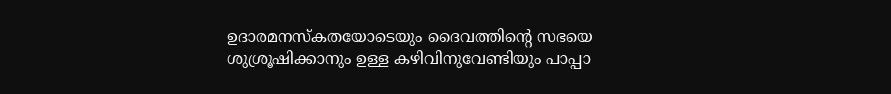ഉദാരമനസ്‌കതയോടെയും ദൈവത്തിന്റെ സഭയെ ശുശ്രൂഷിക്കാനും ഉള്ള കഴിവിനുവേണ്ടിയും പാപ്പാ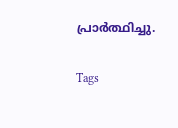പ്രാര്‍ത്ഥിച്ചു.

Tags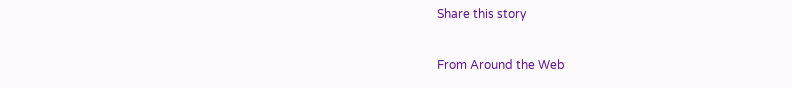Share this story

From Around the Web